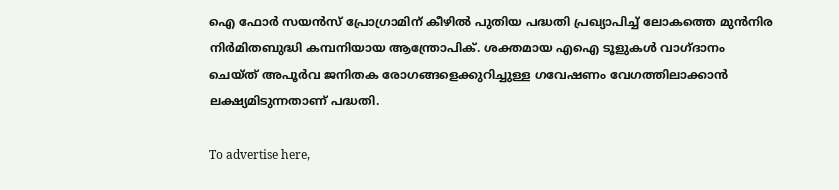ഐ ഫോർ സയൻസ് പ്രോഗ്രാമിന് കീഴിൽ പുതിയ പദ്ധതി പ്രഖ്യാപിച്ച് ലോകത്തെ മുൻനിര നിർമിതബുദ്ധി കമ്പനിയായ ആന്ത്രോപിക്. ശക്തമായ എഐ ടൂളുകൾ വാഗ്ദാനം ചെയ്ത് അപൂർവ ജനിതക രോഗങ്ങളെക്കുറിച്ചുള്ള ഗവേഷണം വേഗത്തിലാക്കാൻ ലക്ഷ്യമിടുന്നതാണ് പദ്ധതി.

To advertise here,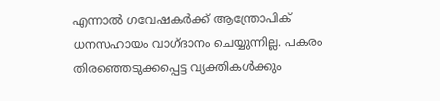എന്നാൽ ഗവേഷകർക്ക് ആന്ത്രോപിക് ധനസഹായം വാഗ്ദാനം ചെയ്യുന്നില്ല. പകരം തിരഞ്ഞെടുക്കപ്പെട്ട വ്യക്തികൾക്കും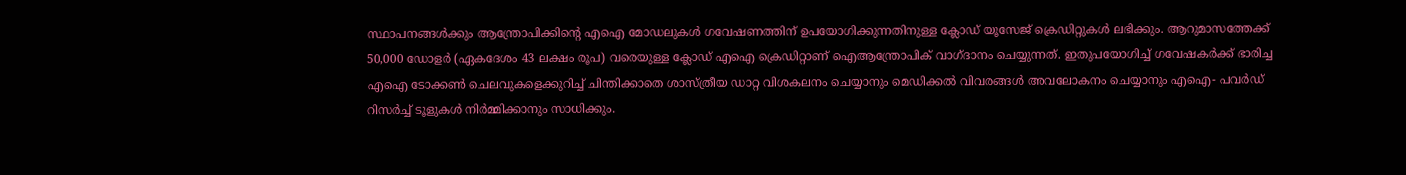സ്ഥാപനങ്ങൾക്കും ആന്ത്രോപിക്കിന്റെ എഐ മോഡലുകൾ ഗവേഷണത്തിന് ഉപയോഗിക്കുന്നതിനുള്ള ക്ലോഡ് യൂസേജ് ക്രെഡിറ്റുകൾ ലഭിക്കും. ആറുമാസത്തേക്ക് 50,000 ഡോളർ (ഏകദേശം 43 ലക്ഷം രൂപ) വരെയുള്ള ക്ലോഡ് എഐ ക്രെഡിറ്റാണ് ഐആന്ത്രോപിക് വാഗ്ദാനം ചെയ്യുന്നത്. ഇതുപയോഗിച്ച് ഗവേഷകർക്ക് ഭാരിച്ച എഐ ടോക്കൺ ചെലവുകളെക്കുറിച്ച് ചിന്തിക്കാതെ ശാസ്ത്രീയ ഡാറ്റ വിശകലനം ചെയ്യാനും മെഡിക്കൽ വിവരങ്ങൾ അവലോകനം ചെയ്യാനും എഐ- പവർഡ് റിസർച്ച് ടൂളുകൾ നിർമ്മിക്കാനും സാധിക്കും.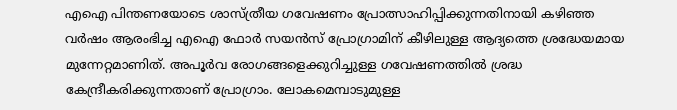എഐ പിന്തണയോടെ ശാസ്ത്രീയ ഗവേഷണം പ്രോത്സാഹിപ്പിക്കുന്നതിനായി കഴിഞ്ഞ വർഷം ആരംഭിച്ച എഐ ഫോർ സയൻസ് പ്രോഗ്രാമിന് കീഴിലുള്ള ആദ്യത്തെ ശ്രദ്ധേയമായ മുന്നേറ്റമാണിത്. അപൂർവ രോഗങ്ങളെക്കുറിച്ചുള്ള ഗവേഷണത്തിൽ ശ്രദ്ധ കേന്ദ്രീകരിക്കുന്നതാണ് പ്രോഗ്രാം. ലോകമെമ്പാടുമുള്ള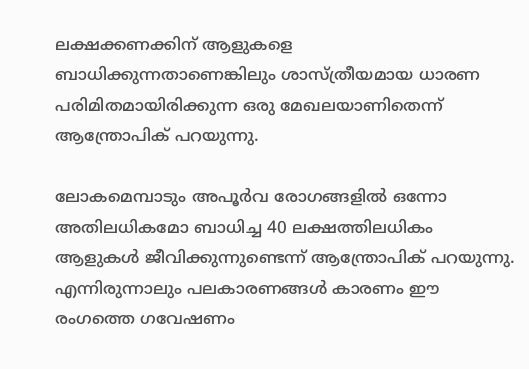ലക്ഷക്കണക്കിന് ആളുകളെ ബാധിക്കുന്നതാണെങ്കിലും ശാസ്ത്രീയമായ ധാരണ പരിമിതമായിരിക്കുന്ന ഒരു മേഖലയാണിതെന്ന് ആന്ത്രോപിക് പറയുന്നു.

ലോകമെമ്പാടും അപൂർവ രോഗങ്ങളിൽ ഒന്നോ അതിലധികമോ ബാധിച്ച 40 ലക്ഷത്തിലധികം ആളുകൾ ജീവിക്കുന്നുണ്ടെന്ന് ആന്ത്രോപിക് പറയുന്നു. എന്നിരുന്നാലും പലകാരണങ്ങൾ കാരണം ഈ രംഗത്തെ ഗവേഷണം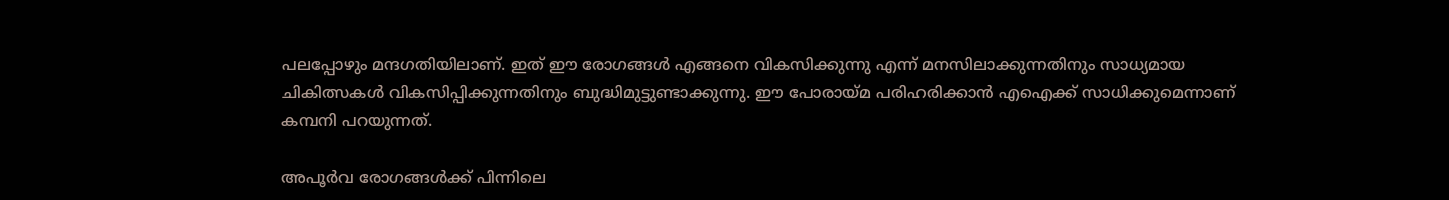പലപ്പോഴും മന്ദഗതിയിലാണ്. ഇത് ഈ രോഗങ്ങൾ എങ്ങനെ വികസിക്കുന്നു എന്ന് മനസിലാക്കുന്നതിനും സാധ്യമായ ചികിത്സകൾ വികസിപ്പിക്കുന്നതിനും ബുദ്ധിമുട്ടുണ്ടാക്കുന്നു. ഈ പോരായ്മ പരിഹരിക്കാൻ എഐക്ക് സാധിക്കുമെന്നാണ് കമ്പനി പറയുന്നത്.

അപൂർവ രോഗങ്ങൾക്ക് പിന്നിലെ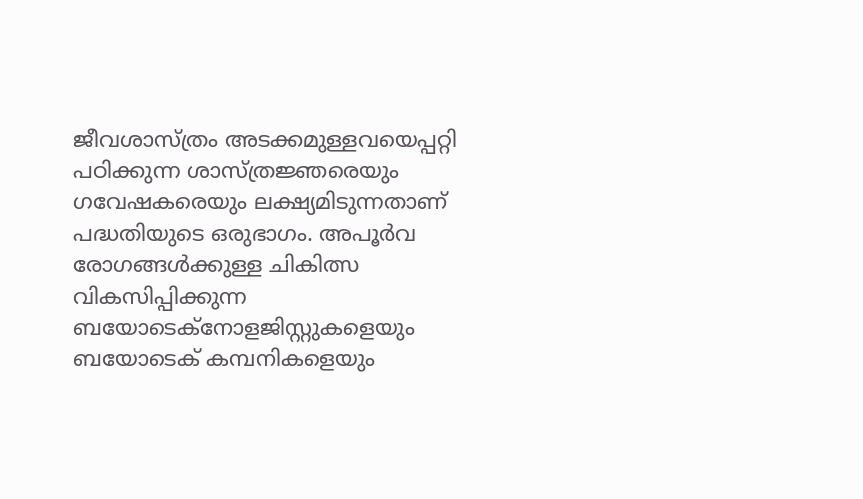ജീവശാസ്ത്രം അടക്കമുള്ളവയെപ്പറ്റി പഠിക്കുന്ന ശാസ്ത്രജ്ഞരെയും ഗവേഷകരെയും ലക്ഷ്യമിടുന്നതാണ് പദ്ധതിയുടെ ഒരുഭാഗം. അപൂർവ രോഗങ്ങൾക്കുള്ള ചികിത്സ വികസിപ്പിക്കുന്ന ബയോടെക്‌നോളജിസ്റ്റുകളെയും ബയോടെക് കമ്പനികളെയും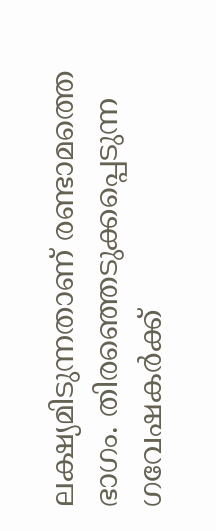ലക്ഷ്യമിടുന്നതാണ് രണ്ടാമത്തെ ഭാഗം. തിരഞ്ഞെടുക്കപ്പെടുന്ന ഗവേഷകർക്ക്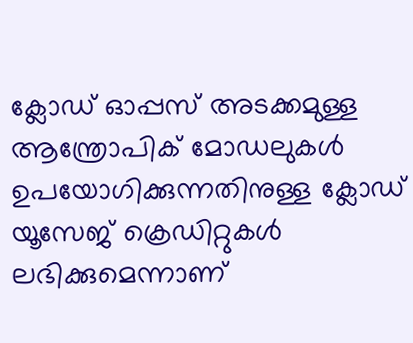ക്ലോഡ് ഓപ്പസ് അടക്കമുള്ള ആന്ത്രോപിക് മോഡലുകൾ ഉപയോഗിക്കുന്നതിനുള്ള ക്ലോഡ് യൂസേജ് ക്രെഡിറ്റുകൾ ലഭിക്കുമെന്നാണ്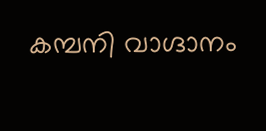കമ്പനി വാഗ്ദാനം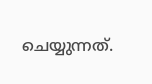ചെയ്യുന്നത്.